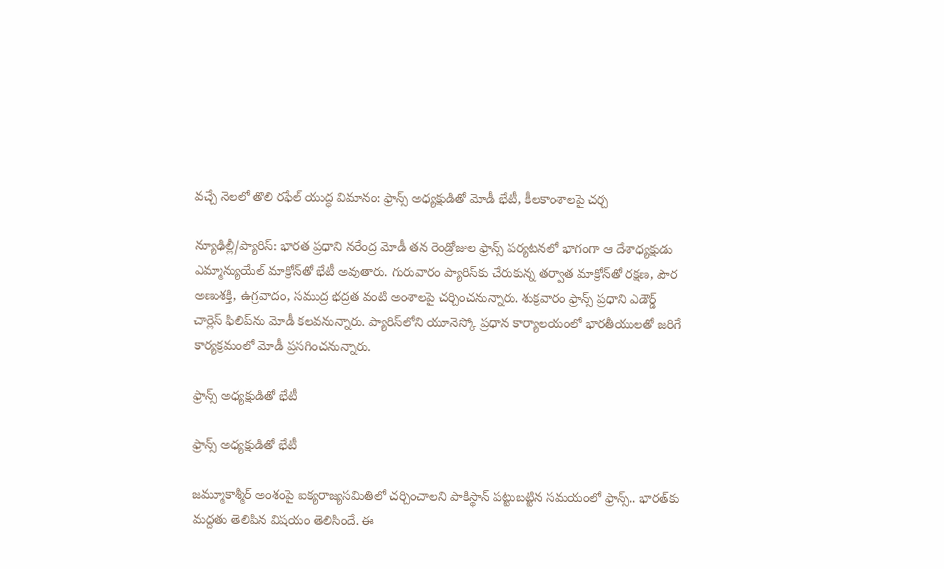వచ్చే నెలలో తొలి రఫేల్ యుద్ధ విమానం: ఫ్రాన్స్ అధ్యక్షుడితో మోడీ భేటీ, కీలకాంశాలపై చర్చ

న్యూఢిల్లీ/ప్యారిస్: భారత ప్రధాని నరేంద్ర మోడీ తన రెండ్రోజుల ఫ్రాన్స్ పర్యటనలో భాగంగా ఆ దేశాధ్యక్షుడు ఎమ్మాన్యుయేల్ మాక్రోన్‌తో భేటీ అవుతారు. గురువారం ప్యారిస్‌కు చేరుకున్న తర్వాత మాక్రోన్‌తో రక్షణ, పౌర అణుశక్తి, ఉగ్రవాదం, సముద్ర భద్రత వంటి అంశాలపై చర్చించనున్నారు. శుక్రవారం ఫ్రాన్స్ ప్రధాని ఎడౌర్డ్ చార్లెస్ ఫిలిప్‌ను మోడీ కలవనున్నారు. ప్యారిస్‌లోని యూనెస్కో ప్రధాన కార్యాలయంలో భారతీయులతో జరిగే కార్యక్రమంలో మోడీ ప్రసగించనున్నారు.

ఫ్రాన్స్ అధ్యక్షుడితో భేటీ

ఫ్రాన్స్ అధ్యక్షుడితో భేటీ

జమ్మూకాశ్మీర్ అంశంపై ఐక్యరాజ్యసమితిలో చర్చించాలని పాకిస్థాన్ పట్టుబట్టిన సమయంలో ఫ్రాన్స్.. భారత్‌కు మద్దతు తెలిపిన విషయం తెలిసిందే. ఈ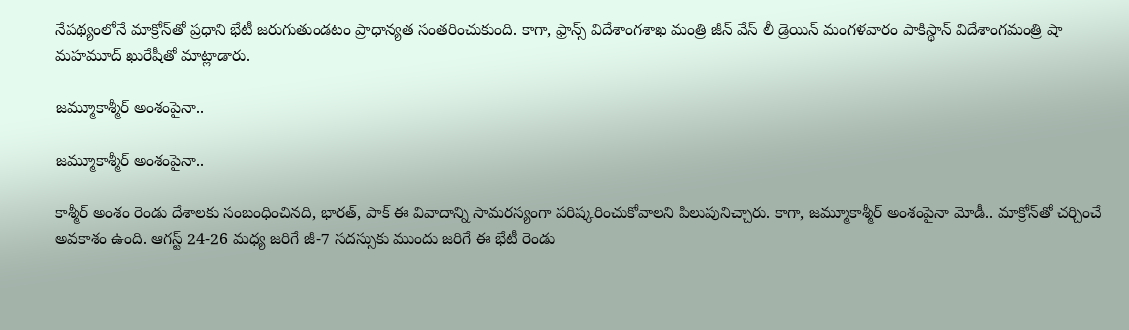నేపథ్యంలోనే మాక్రోన్‌తో ప్రధాని భేటీ జరుగుతుండటం ప్రాధాన్యత సంతరించుకుంది. కాగా, ఫ్రాన్స్ విదేశాంగశాఖ మంత్రి జీన్ వేస్ లీ డ్రెయిన్ మంగళవారం పాకిస్థాన్ విదేశాంగమంత్రి షా మహమూద్ ఖురేషీతో మాట్లాడారు.

జమ్మూకాశ్మీర్ అంశంపైనా..

జమ్మూకాశ్మీర్ అంశంపైనా..

కాశ్మీర్ అంశం రెండు దేశాలకు సంబంధించినది, భారత్, పాక్ ఈ వివాదాన్ని సామరస్యంగా పరిష్కరించుకోవాలని పిలుపునిచ్చారు. కాగా, జమ్మూకాశ్మీర్ అంశంపైనా మోడీ.. మాక్రోన్‌తో చర్చించే అవకాశం ఉంది. ఆగస్ట్ 24-26 మధ్య జరిగే జీ-7 సదస్సుకు ముందు జరిగే ఈ భేటీ రెండు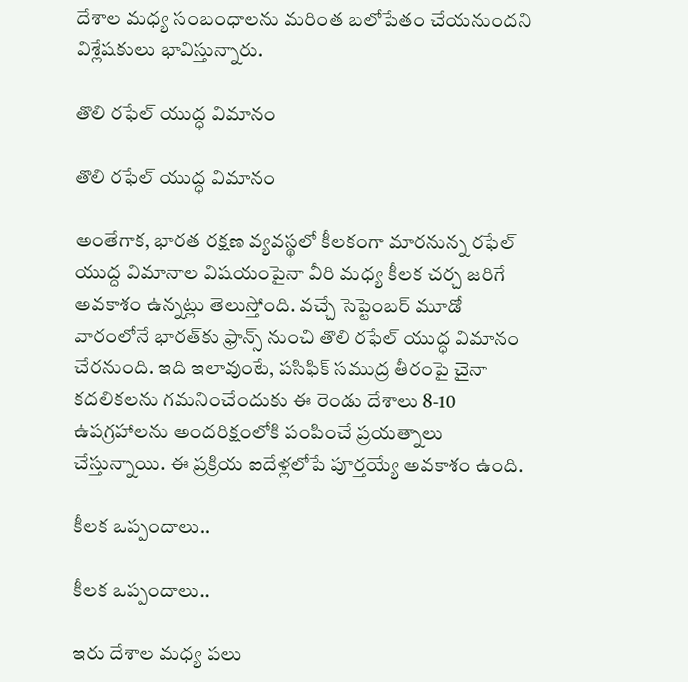దేశాల మధ్య సంబంధాలను మరింత బలోపేతం చేయనుందని విశ్లేషకులు భావిస్తున్నారు.

తొలి రఫేల్ యుద్ధ విమానం

తొలి రఫేల్ యుద్ధ విమానం

అంతేగాక, భారత రక్షణ వ్యవస్థలో కీలకంగా మారనున్న రఫేల్ యుద్ద విమానాల విషయంపైనా వీరి మధ్య కీలక చర్చ జరిగే అవకాశం ఉన్నట్లు తెలుస్తోంది. వచ్చే సెప్టెంబర్ మూడో వారంలోనే భారత్‌కు ఫ్రాన్స్ నుంచి తొలి రఫేల్ యుద్ధ విమానం చేరనుంది. ఇది ఇలావుంటే, పసిఫిక్ సముద్ర తీరంపై చైనా కదలికలను గమనించేందుకు ఈ రెండు దేశాలు 8-10 ఉపగ్రహాలను అందరిక్షంలోకి పంపించే ప్రయత్నాలు చేస్తున్నాయి. ఈ ప్రక్రియ ఐదేళ్లలోపే పూర్తయ్యే అవకాశం ఉంది.

కీలక ఒప్పందాలు..

కీలక ఒప్పందాలు..

ఇరు దేశాల మధ్య పలు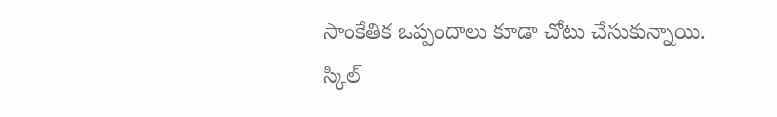సాంకేతిక ఒప్పందాలు కూడా చోటు చేసుకున్నాయి. స్కిల్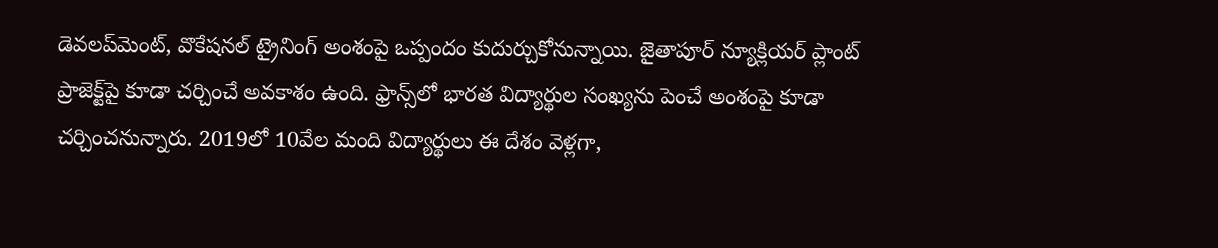డెవలప్‌మెంట్, వొకేషనల్ ట్రైనింగ్ అంశంపై ఒప్పందం కుదుర్చుకోనున్నాయి. జైతాపూర్ న్యూక్లియర్ ప్లాంట్ ప్రాజెక్ట్‌పై కూడా చర్చించే అవకాశం ఉంది. ఫ్రాన్స్‌లో భారత విద్యార్థుల సంఖ్యను పెంచే అంశంపై కూడా చర్చించనున్నారు. 2019లో 10వేల మంది విద్యార్థులు ఈ దేశం వెళ్లగా,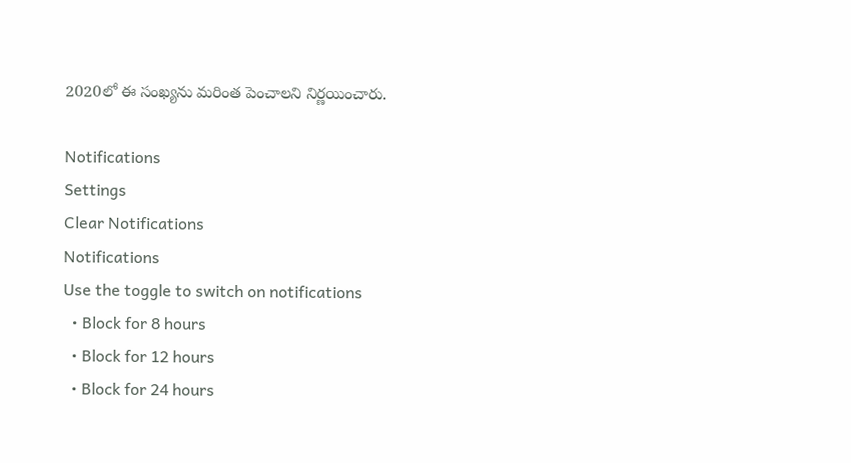2020లో ఈ సంఖ్యను మరింత పెంచాలని నిర్ణయించారు.

Notifications
Settings
Clear Notifications
Notifications
Use the toggle to switch on notifications
  • Block for 8 hours
  • Block for 12 hours
  • Block for 24 hours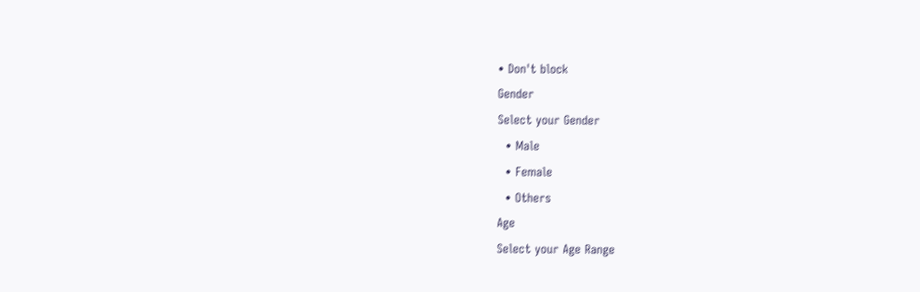• Don't block
Gender
Select your Gender
  • Male
  • Female
  • Others
Age
Select your Age Range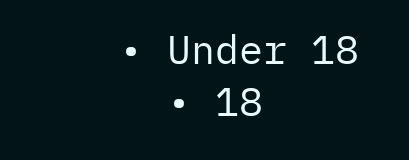• Under 18
  • 18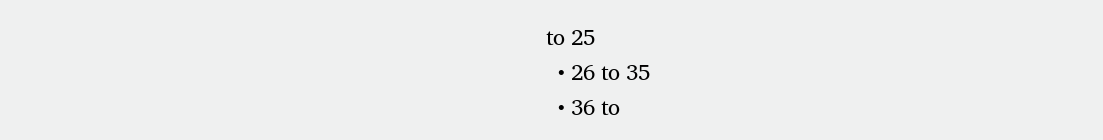to 25
  • 26 to 35
  • 36 to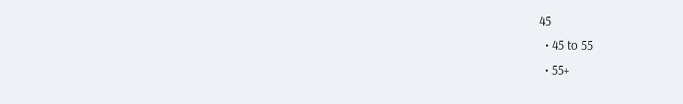45
  • 45 to 55
  • 55+